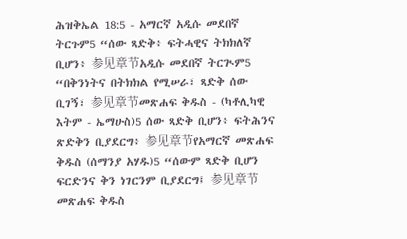ሕዝቅኤል 18:5 - አማርኛ አዲሱ መደበኛ ትርጉም5 “ሰው ጻድቅ፥ ፍትሓዊና ትክክለኛ ቢሆን፥ 参见章节አዲሱ መደበኛ ትርጒም5 “በቅንነትና በትክክል የሚሠራ፣ ጻድቅ ሰው ቢገኝ፣ 参见章节መጽሐፍ ቅዱስ - (ካቶሊካዊ እትም - ኤማሁስ)5 ሰው ጻድቅ ቢሆን፥ ፍትሕንና ጽድቅን ቢያደርግ፥ 参见章节የአማርኛ መጽሐፍ ቅዱስ (ሰማንያ አሃዱ)5 “ሰውም ጻድቅ ቢሆን ፍርድንና ቅን ነገርንም ቢያደርግ፤ 参见章节መጽሐፍ ቅዱስ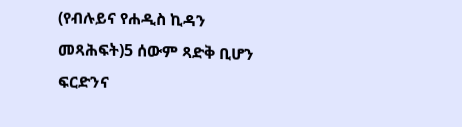(የብሉይና የሐዲስ ኪዳን መጻሕፍት)5 ሰውም ጻድቅ ቢሆን ፍርድንና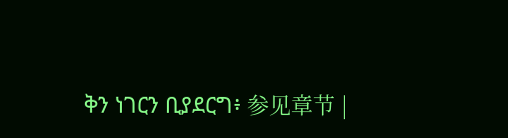ቅን ነገርን ቢያደርግ፥ 参见章节 |